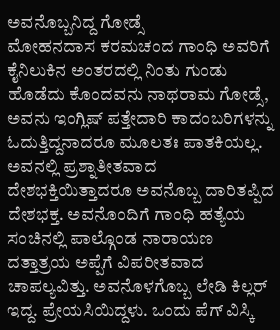ಅವನೊಬ್ಬನಿದ್ದ ಗೋಡ್ಸೆ
ಮೋಹನದಾಸ ಕರಮಚಂದ ಗಾಂಧಿ ಅವರಿಗೆ ಕೈನಿಲುಕಿನ ಅಂತರದಲ್ಲಿ ನಿಂತು ಗುಂಡು ಹೊಡೆದು ಕೊಂದವನು ನಾಥರಾಮ ಗೋಡ್ಸೆ, ಅವನು ಇಂಗ್ಲಿಷ್ ಪತ್ತೇದಾರಿ ಕಾದಂಬರಿಗಳನ್ನು ಓದುತ್ತಿದ್ದನಾದರೂ ಮೂಲತಃ ಪಾತಕಿಯಲ್ಲ. ಅವನಲ್ಲಿ ಪ್ರಶ್ನಾತೀತವಾದ ದೇಶಭಕ್ತಿಯಿತ್ತಾದರೂ ಅವನೊಬ್ಬ ದಾರಿತಪ್ಪಿದ ದೇಶಭಕ್ತ. ಅವನೊಂದಿಗೆ ಗಾಂಧಿ ಹತ್ಯೆಯ ಸಂಚಿನಲ್ಲಿ ಪಾಲ್ಗೊಂಡ ನಾರಾಯಣ ದತ್ತಾತ್ರಯ ಅಪ್ಪೆಗೆ ವಿಪರೀತವಾದ ಚಾಪಲ್ಯವಿತ್ತು. ಅವನೊಳಗೊಬ್ಬ ಲೇಡಿ ಕಿಲ್ಲರ್ ಇದ್ದ. ಪ್ರೇಯಸಿಯಿದ್ದಳು. ಒಂದು ಪೆಗ್ ವಿಸ್ಕಿ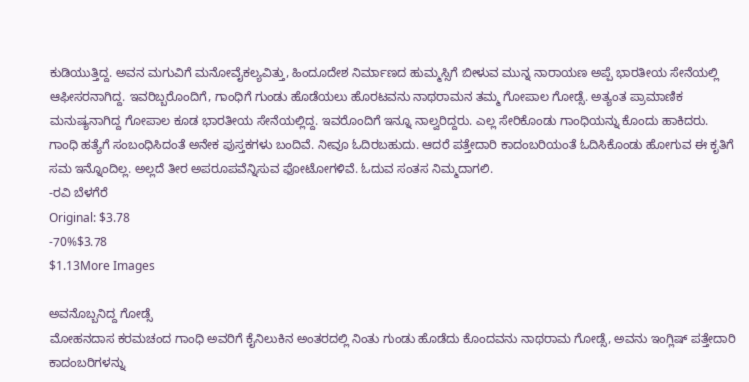ಕುಡಿಯುತ್ತಿದ್ದ. ಅವನ ಮಗುವಿಗೆ ಮನೋವೈಕಲ್ಯವಿತ್ತು, ಹಿಂದೂದೇಶ ನಿರ್ಮಾಣದ ಹುಮ್ಮಸ್ಸಿಗೆ ಬೀಳುವ ಮುನ್ನ ನಾರಾಯಣ ಅಪ್ಪೆ ಭಾರತೀಯ ಸೇನೆಯಲ್ಲಿ ಆಫೀಸರನಾಗಿದ್ದ. ಇವರಿಬ್ಬರೊಂದಿಗೆ, ಗಾಂಧಿಗೆ ಗುಂಡು ಹೊಡೆಯಲು ಹೊರಟವನು ನಾಥರಾಮನ ತಮ್ಮ ಗೋಪಾಲ ಗೋಡ್ಸೆ. ಅತ್ಯಂತ ಪ್ರಾಮಾಣಿಕ ಮನುಷ್ಯನಾಗಿದ್ದ ಗೋಪಾಲ ಕೂಡ ಭಾರತೀಯ ಸೇನೆಯಲ್ಲಿದ್ದ. ಇವರೊಂದಿಗೆ ಇನ್ನೂ ನಾಲ್ವರಿದ್ದರು. ಎಲ್ಲ ಸೇರಿಕೊಂಡು ಗಾಂಧಿಯನ್ನು ಕೊಂದು ಹಾಕಿದರು.
ಗಾಂಧಿ ಹತ್ಯೆಗೆ ಸಂಬಂಧಿಸಿದಂತೆ ಅನೇಕ ಪುಸ್ತಕಗಳು ಬಂದಿವೆ. ನೀವೂ ಓದಿರಬಹುದು. ಆದರೆ ಪತ್ತೇದಾರಿ ಕಾದಂಬರಿಯಂತೆ ಓದಿಸಿಕೊಂಡು ಹೋಗುವ ಈ ಕೃತಿಗೆ ಸಮ ಇನ್ನೊಂದಿಲ್ಲ. ಅಲ್ಲದೆ ತೀರ ಅಪರೂಪವೆನ್ನಿಸುವ ಫೋಟೋಗಳಿವೆ. ಓದುವ ಸಂತಸ ನಿಮ್ಮದಾಗಲಿ.
-ರವಿ ಬೆಳಗೆರೆ
Original: $3.78
-70%$3.78
$1.13More Images

ಅವನೊಬ್ಬನಿದ್ದ ಗೋಡ್ಸೆ
ಮೋಹನದಾಸ ಕರಮಚಂದ ಗಾಂಧಿ ಅವರಿಗೆ ಕೈನಿಲುಕಿನ ಅಂತರದಲ್ಲಿ ನಿಂತು ಗುಂಡು ಹೊಡೆದು ಕೊಂದವನು ನಾಥರಾಮ ಗೋಡ್ಸೆ, ಅವನು ಇಂಗ್ಲಿಷ್ ಪತ್ತೇದಾರಿ ಕಾದಂಬರಿಗಳನ್ನು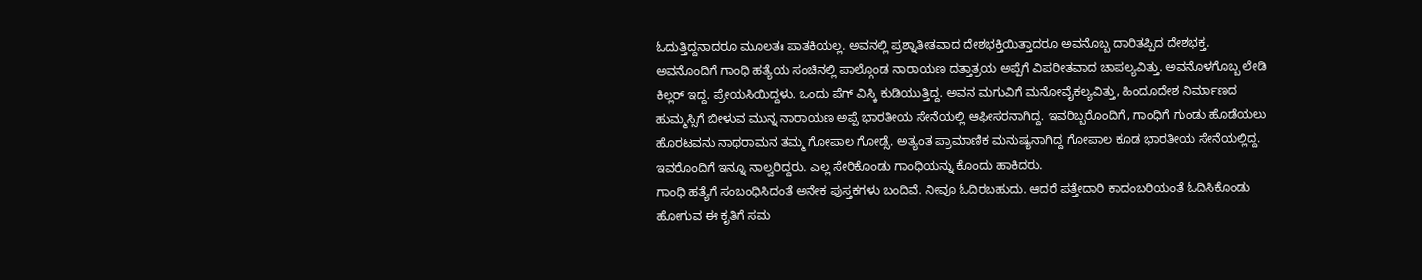ಓದುತ್ತಿದ್ದನಾದರೂ ಮೂಲತಃ ಪಾತಕಿಯಲ್ಲ. ಅವನಲ್ಲಿ ಪ್ರಶ್ನಾತೀತವಾದ ದೇಶಭಕ್ತಿಯಿತ್ತಾದರೂ ಅವನೊಬ್ಬ ದಾರಿತಪ್ಪಿದ ದೇಶಭಕ್ತ. ಅವನೊಂದಿಗೆ ಗಾಂಧಿ ಹತ್ಯೆಯ ಸಂಚಿನಲ್ಲಿ ಪಾಲ್ಗೊಂಡ ನಾರಾಯಣ ದತ್ತಾತ್ರಯ ಅಪ್ಪೆಗೆ ವಿಪರೀತವಾದ ಚಾಪಲ್ಯವಿತ್ತು. ಅವನೊಳಗೊಬ್ಬ ಲೇಡಿ ಕಿಲ್ಲರ್ ಇದ್ದ. ಪ್ರೇಯಸಿಯಿದ್ದಳು. ಒಂದು ಪೆಗ್ ವಿಸ್ಕಿ ಕುಡಿಯುತ್ತಿದ್ದ. ಅವನ ಮಗುವಿಗೆ ಮನೋವೈಕಲ್ಯವಿತ್ತು, ಹಿಂದೂದೇಶ ನಿರ್ಮಾಣದ ಹುಮ್ಮಸ್ಸಿಗೆ ಬೀಳುವ ಮುನ್ನ ನಾರಾಯಣ ಅಪ್ಪೆ ಭಾರತೀಯ ಸೇನೆಯಲ್ಲಿ ಆಫೀಸರನಾಗಿದ್ದ. ಇವರಿಬ್ಬರೊಂದಿಗೆ, ಗಾಂಧಿಗೆ ಗುಂಡು ಹೊಡೆಯಲು ಹೊರಟವನು ನಾಥರಾಮನ ತಮ್ಮ ಗೋಪಾಲ ಗೋಡ್ಸೆ. ಅತ್ಯಂತ ಪ್ರಾಮಾಣಿಕ ಮನುಷ್ಯನಾಗಿದ್ದ ಗೋಪಾಲ ಕೂಡ ಭಾರತೀಯ ಸೇನೆಯಲ್ಲಿದ್ದ. ಇವರೊಂದಿಗೆ ಇನ್ನೂ ನಾಲ್ವರಿದ್ದರು. ಎಲ್ಲ ಸೇರಿಕೊಂಡು ಗಾಂಧಿಯನ್ನು ಕೊಂದು ಹಾಕಿದರು.
ಗಾಂಧಿ ಹತ್ಯೆಗೆ ಸಂಬಂಧಿಸಿದಂತೆ ಅನೇಕ ಪುಸ್ತಕಗಳು ಬಂದಿವೆ. ನೀವೂ ಓದಿರಬಹುದು. ಆದರೆ ಪತ್ತೇದಾರಿ ಕಾದಂಬರಿಯಂತೆ ಓದಿಸಿಕೊಂಡು ಹೋಗುವ ಈ ಕೃತಿಗೆ ಸಮ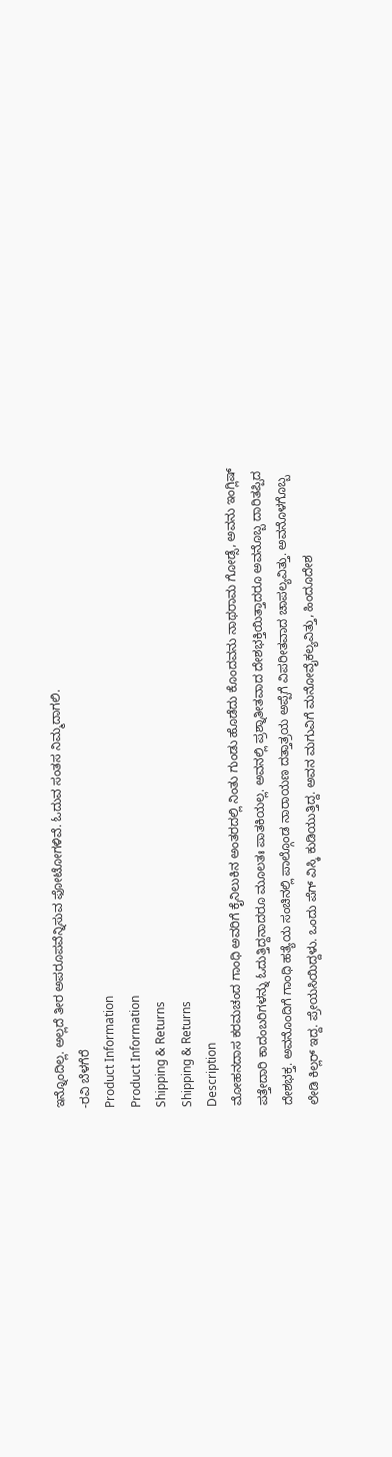ಇನ್ನೊಂದಿಲ್ಲ. ಅಲ್ಲದೆ ತೀರ ಅಪರೂಪವೆನ್ನಿಸುವ ಫೋಟೋಗಳಿವೆ. ಓದುವ ಸಂತಸ ನಿಮ್ಮದಾಗಲಿ.
-ರವಿ ಬೆಳಗೆರೆ
Product Information
Product Information
Shipping & Returns
Shipping & Returns
Description
ಮೋಹನದಾಸ ಕರಮಚಂದ ಗಾಂಧಿ ಅವರಿಗೆ ಕೈನಿಲುಕಿನ ಅಂತರದಲ್ಲಿ ನಿಂತು ಗುಂಡು ಹೊಡೆದು ಕೊಂದವನು ನಾಥರಾಮ ಗೋಡ್ಸೆ, ಅವನು ಇಂಗ್ಲಿಷ್ ಪತ್ತೇದಾರಿ ಕಾದಂಬರಿಗಳನ್ನು ಓದುತ್ತಿದ್ದನಾದರೂ ಮೂಲತಃ ಪಾತಕಿಯಲ್ಲ. ಅವನಲ್ಲಿ ಪ್ರಶ್ನಾತೀತವಾದ ದೇಶಭಕ್ತಿಯಿತ್ತಾದರೂ ಅವನೊಬ್ಬ ದಾರಿತಪ್ಪಿದ ದೇಶಭಕ್ತ. ಅವನೊಂದಿಗೆ ಗಾಂಧಿ ಹತ್ಯೆಯ ಸಂಚಿನಲ್ಲಿ ಪಾಲ್ಗೊಂಡ ನಾರಾಯಣ ದತ್ತಾತ್ರಯ ಅಪ್ಪೆಗೆ ವಿಪರೀತವಾದ ಚಾಪಲ್ಯವಿತ್ತು. ಅವನೊಳಗೊಬ್ಬ ಲೇಡಿ ಕಿಲ್ಲರ್ ಇದ್ದ. ಪ್ರೇಯಸಿಯಿದ್ದಳು. ಒಂದು ಪೆಗ್ ವಿಸ್ಕಿ ಕುಡಿಯುತ್ತಿದ್ದ. ಅವನ ಮಗುವಿಗೆ ಮನೋವೈಕಲ್ಯವಿತ್ತು, ಹಿಂದೂದೇಶ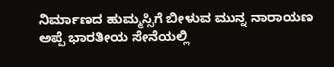ನಿರ್ಮಾಣದ ಹುಮ್ಮಸ್ಸಿಗೆ ಬೀಳುವ ಮುನ್ನ ನಾರಾಯಣ ಅಪ್ಪೆ ಭಾರತೀಯ ಸೇನೆಯಲ್ಲಿ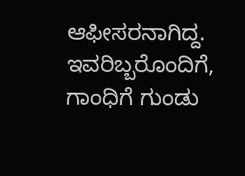ಆಫೀಸರನಾಗಿದ್ದ. ಇವರಿಬ್ಬರೊಂದಿಗೆ, ಗಾಂಧಿಗೆ ಗುಂಡು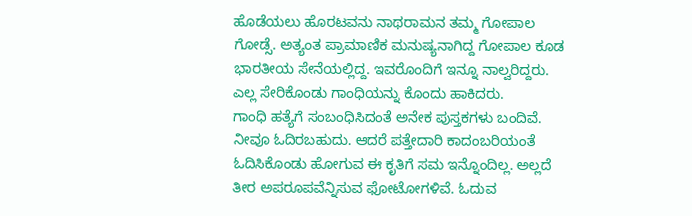ಹೊಡೆಯಲು ಹೊರಟವನು ನಾಥರಾಮನ ತಮ್ಮ ಗೋಪಾಲ ಗೋಡ್ಸೆ. ಅತ್ಯಂತ ಪ್ರಾಮಾಣಿಕ ಮನುಷ್ಯನಾಗಿದ್ದ ಗೋಪಾಲ ಕೂಡ ಭಾರತೀಯ ಸೇನೆಯಲ್ಲಿದ್ದ. ಇವರೊಂದಿಗೆ ಇನ್ನೂ ನಾಲ್ವರಿದ್ದರು. ಎಲ್ಲ ಸೇರಿಕೊಂಡು ಗಾಂಧಿಯನ್ನು ಕೊಂದು ಹಾಕಿದರು.
ಗಾಂಧಿ ಹತ್ಯೆಗೆ ಸಂಬಂಧಿಸಿದಂತೆ ಅನೇಕ ಪುಸ್ತಕಗಳು ಬಂದಿವೆ. ನೀವೂ ಓದಿರಬಹುದು. ಆದರೆ ಪತ್ತೇದಾರಿ ಕಾದಂಬರಿಯಂತೆ ಓದಿಸಿಕೊಂಡು ಹೋಗುವ ಈ ಕೃತಿಗೆ ಸಮ ಇನ್ನೊಂದಿಲ್ಲ. ಅಲ್ಲದೆ ತೀರ ಅಪರೂಪವೆನ್ನಿಸುವ ಫೋಟೋಗಳಿವೆ. ಓದುವ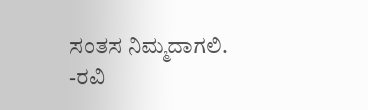ಸಂತಸ ನಿಮ್ಮದಾಗಲಿ.
-ರವಿ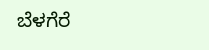ಬೆಳಗೆರೆ